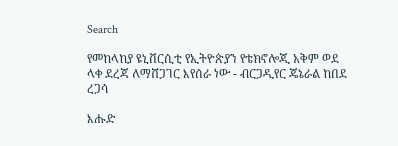Search

የመከላከያ ዩኒቨርሲቲ የኢትዮጵያን የቴክኖሎጂ አቅም ወደ ላቀ ደረጃ ለማሸጋገር እየሰራ ነው - ብርጋዲየር ጄኔራል ከበደ ረጋሳ

እሑድ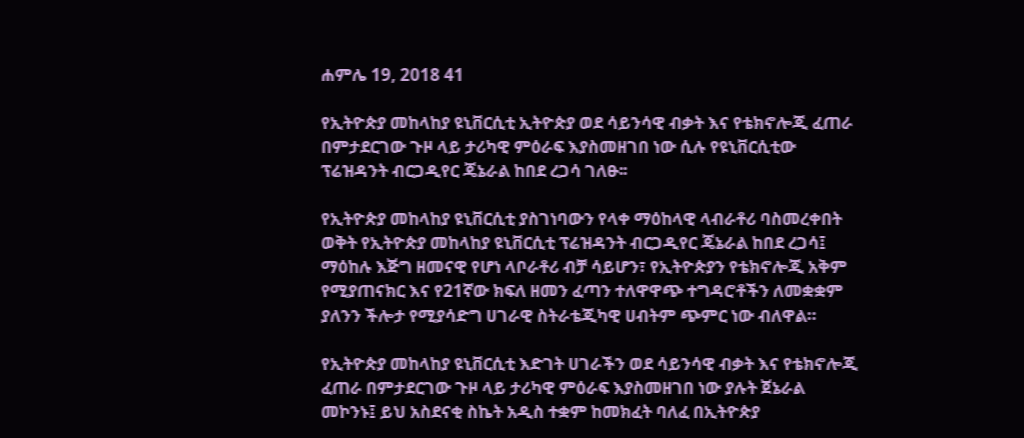ሐምሌ 19, 2018 41

የኢትዮጵያ መከላከያ ዩኒቨርሲቲ ኢትዮጵያ ወደ ሳይንሳዊ ብቃት እና የቴክኖሎጂ ፈጠራ በምታደርገው ጉዞ ላይ ታሪካዊ ምዕራፍ እያስመዘገበ ነው ሲሉ የዩኒቨርሲቲው ፕሬዝዳንት ብርጋዲየር ጄኔራል ከበደ ረጋሳ ገለፁ፡፡

የኢትዮጵያ መከላከያ ዩኒቨርሲቲ ያስገነባውን የላቀ ማዕከላዊ ላብራቶሪ ባስመረቀበት ወቅት የኢትዮጵያ መከላከያ ዩኒቨርሲቲ ፕሬዝዳንት ብርጋዲየር ጄኔራል ከበደ ረጋሳ፤ ማዕከሉ እጅግ ዘመናዊ የሆነ ላቦራቶሪ ብቻ ሳይሆን፣ የኢትዮጵያን የቴክኖሎጂ አቅም የሚያጠናክር እና የ21ኛው ክፍለ ዘመን ፈጣን ተለዋዋጭ ተግዳሮቶችን ለመቋቋም ያለንን ችሎታ የሚያሳድግ ሀገራዊ ስትራቴጂካዊ ሀብትም ጭምር ነው ብለዋል።

የኢትዮጵያ መከላከያ ዩኒቨርሲቲ እድገት ሀገራችን ወደ ሳይንሳዊ ብቃት እና የቴክኖሎጂ ፈጠራ በምታደርገው ጉዞ ላይ ታሪካዊ ምዕራፍ እያስመዘገበ ነው ያሉት ጀኔራል መኮንኑ፤ ይህ አስደናቂ ስኬት አዲስ ተቋም ከመክፈት ባለፈ በኢትዮጵያ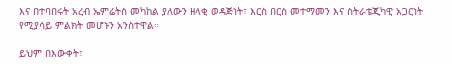እና በተባበሩት አረብ ኤምሬትስ መካከል ያለውን ዘላቂ ወዳጅነት፣ እርስ በርስ መተማመን እና ስትራቴጂካዊ አጋርነት የሚያሳይ ምልክት መሆኑን አንስተዋል።

ይህም በእውቀት፣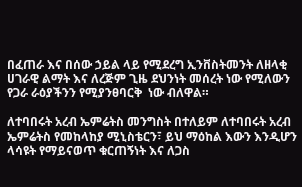በፈጠራ እና በሰው ኃይል ላይ የሚደረግ ኢንቨስትመንት ለዘላቂ ሀገራዊ ልማት እና ለረጅም ጊዜ ደህንነት መሰረት ነው የሚለውን የጋራ ራዕያችንን የሚያንፀባርቅ  ነው ብለዋል።

ለተባበሩት አረብ ኤምሬትስ መንግስት በተለይም ለተባበሩት አረብ ኤምሬትስ የመከላከያ ሚኒስቴርን፣ ይህ ማዕከል እውን እንዲሆን ላሳዩት የማይናወጥ ቁርጠኝነት እና ለጋስ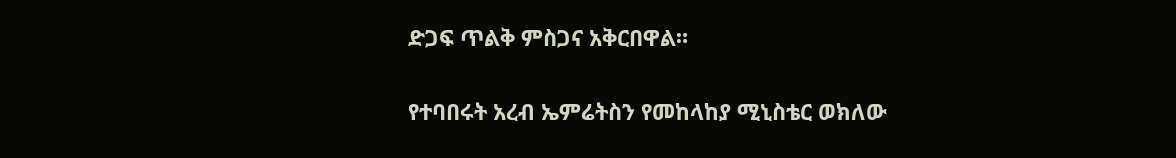ድጋፍ ጥልቅ ምስጋና አቅርበዋል።

የተባበሩት አረብ ኤምሬትስን የመከላከያ ሚኒስቴር ወክለው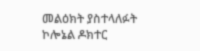መልዕክት ያስተላለፉት ኮሎኔል ዶክተር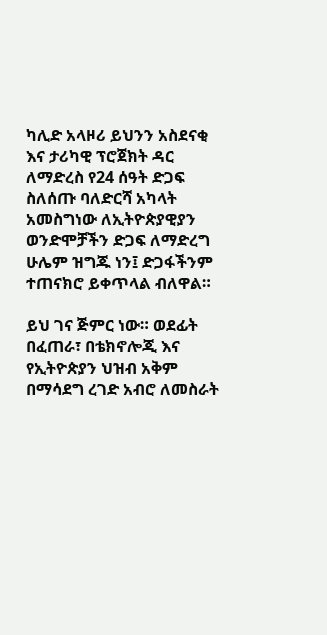ካሊድ አላዞሪ ይህንን አስደናቂ እና ታሪካዊ ፕሮጀክት ዳር ለማድረስ የ24 ሰዓት ድጋፍ ስለሰጡ ባለድርሻ አካላት አመስግነው ለኢትዮጵያዊያን ወንድሞቻችን ድጋፍ ለማድረግ ሁሌም ዝግጁ ነን፤ ድጋፋችንም ተጠናክሮ ይቀጥላል ብለዋል።

ይህ ገና ጅምር ነው። ወደፊት በፈጠራ፣ በቴክኖሎጂ እና የኢትዮጵያን ህዝብ አቅም በማሳደግ ረገድ አብሮ ለመስራት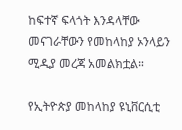ከፍተኛ ፍላጎት እንዳላቸው መናገራቸውን የመከላከያ ኦንላይን ሚዲያ መረጃ አመልክቷል።

የኢትዮጵያ መከላከያ ዩኒቨርሲቲ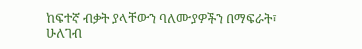ከፍተኛ ብቃት ያላቸውን ባለሙያዎችን በማፍራት፣ ሁለገብ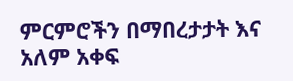ምርምሮችን በማበረታታት እና አለም አቀፍ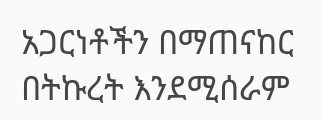አጋርነቶችን በማጠናከር በትኩረት እንደሚሰራም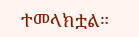ተመላክቷል።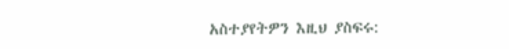አስተያየትዎን እዚህ ያስፍሩ: